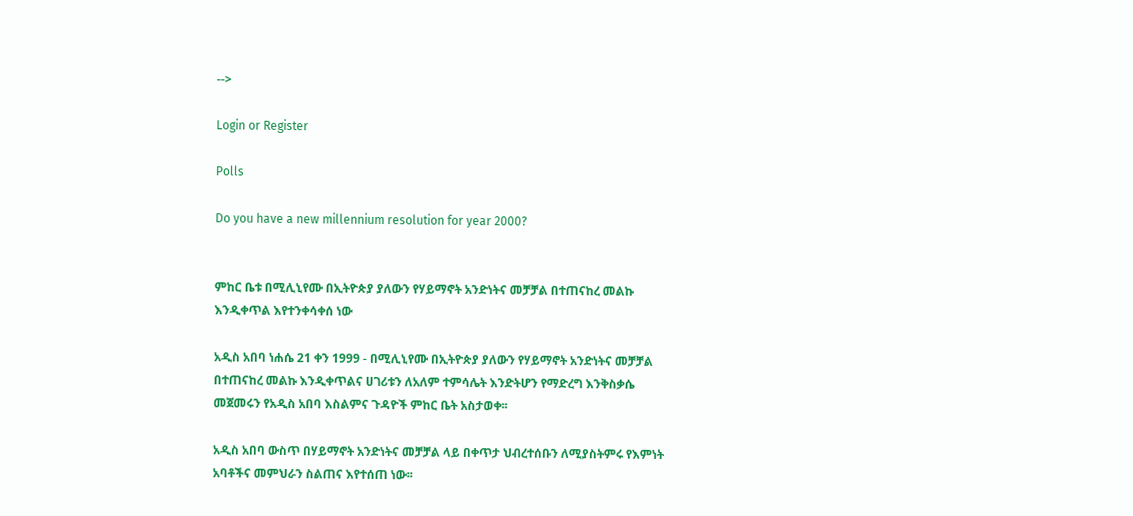-->

Login or Register

Polls

Do you have a new millennium resolution for year 2000?


ምከር ቤቱ በሚሊኒየሙ በኢትዮጵያ ያለውን የሃይማኖት አንድነትና መቻቻል በተጠናከረ መልኩ እንዲቀጥል እየተንቀሳቀሰ ነው

አዲስ አበባ ነሐሴ 21 ቀን 1999 - በሚሊኒየሙ በኢትዮጵያ ያለውን የሃይማኖት አንድነትና መቻቻል በተጠናከረ መልኩ እንዲቀጥልና ሀገሪቱን ለአለም ተምሳሌት እንድትሆን የማድረግ እንቅስቃሴ መጀመሩን የአዲስ አበባ እስልምና ጉዳዮች ምከር ቤት አስታወቀ፡፡

አዲስ አበባ ውስጥ በሃይማኖት አንድነትና መቻቻል ላይ በቀጥታ ህብረተሰቡን ለሚያስትምሩ የእምነት አባቶችና መምህራን ስልጠና እየተሰጠ ነው፡፡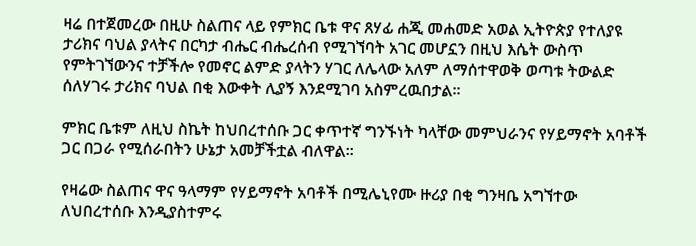ዛሬ በተጀመረው በዚሁ ስልጠና ላይ የምክር ቤቱ ዋና ጸሃፊ ሐጂ መሐመድ አወል ኢትዮጵያ የተለያዩ ታሪክና ባህል ያላትና በርካታ ብሔር ብሔረሰብ የሚገኘባት አገር መሆኗን በዚህ እሴት ውስጥ የምትገኘውንና ተቻችሎ የመኖር ልምድ ያላትን ሃገር ለሌላው አለም ለማሰተዋወቅ ወጣቱ ትውልድ ሰለሃገሩ ታሪክና ባህል በቂ እውቀት ሊያኝ እንደሚገባ አስምረዉበታል፡፡

ምክር ቤቱም ለዚህ ስኬት ከህበረተሰቡ ጋር ቀጥተኛ ግንኙነት ካላቸው መምህራንና የሃይማኖት አባቶች ጋር በጋራ የሚሰራበትን ሁኔታ አመቻችቷል ብለዋል፡፡

የዛሬው ስልጠና ዋና ዓላማም የሃይማኖት አባቶች በሚሌኒየሙ ዙሪያ በቂ ግንዛቤ አግኘተው ለህበረተሰቡ እንዲያስተምሩ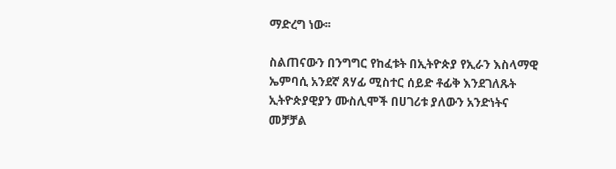ማድረግ ነው፡፡

ስልጠናውን በንግግር የከፈቱት በኢትዮጵያ የኢራን እስላማዊ ኤምባሲ አንደኛ ጸሃፊ ሚስተር ሰይድ ቶፊቅ እንደገለጹት ኢትዮጵያዊያን ሙስሊሞች በሀገሪቱ ያለውን አንድነትና መቻቻል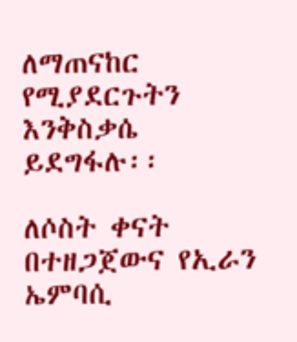ለማጠናከር የሚያደርጉትን እንቅስቃሴ ይደግፋሉ፡፡

ለሶስት ቀናት በተዘጋጀውና የኢራን ኤምባሲ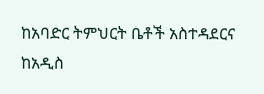ከአባድር ትምህርት ቤቶች አስተዳደርና ከአዲስ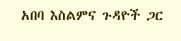አበባ እስልምና ጉዳዮች ጋር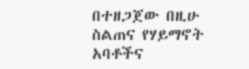በተዘጋጀው በዚሁ ስልጠና የሃይማኖት አባቶችና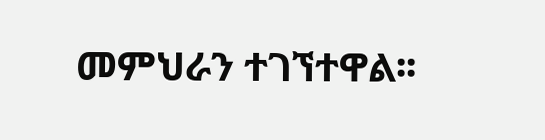መምህራን ተገኘተዋል፡፡